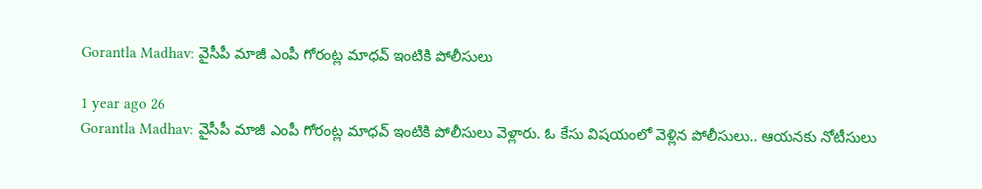Gorantla Madhav: వైసీపీ మాజీ ఎంపీ గోరంట్ల మాధవ్ ఇంటికి పోలీసులు

1 year ago 26
Gorantla Madhav: వైసీపీ మాజీ ఎంపీ గోరంట్ల మాధవ్ ఇంటికి పోలీసులు వెళ్లారు. ఓ కేసు విషయంలో వెళ్లిన పోలీసులు.. ఆయనకు నోటీసులు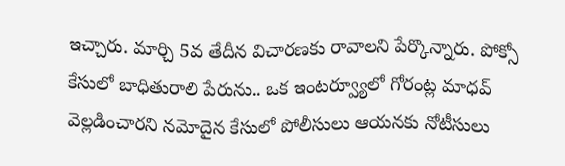ఇచ్చారు. మార్చి 5వ తేదీన విచారణకు రావాలని పేర్కొన్నారు. పోక్సో కేసులో బాధితురాలి పేరును.. ఒక ఇంటర్వ్యూలో గోరంట్ల మాధవ్ వెల్లడించారని నమోదైన కేసులో పోలీసులు ఆయనకు నోటీసులు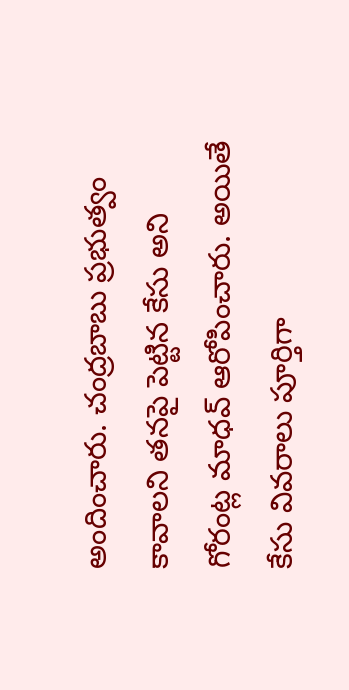అందించారు. చంద్రబాబు ప్రభుత్వం కావాలని తనపై పెట్టిన కేసు అని గోరంట్ల మాధవ్ ఆరోపించారు. అయితే కేసు వివరాలు పూర్తిగా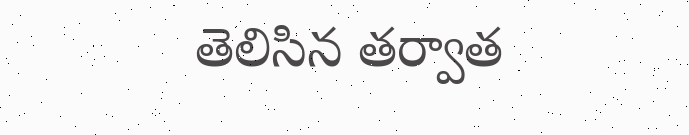తెలిసిన తర్వాత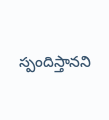స్పందిస్తానని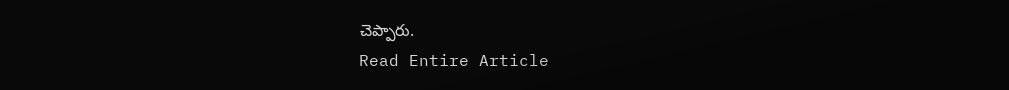చెప్పారు.
Read Entire Article